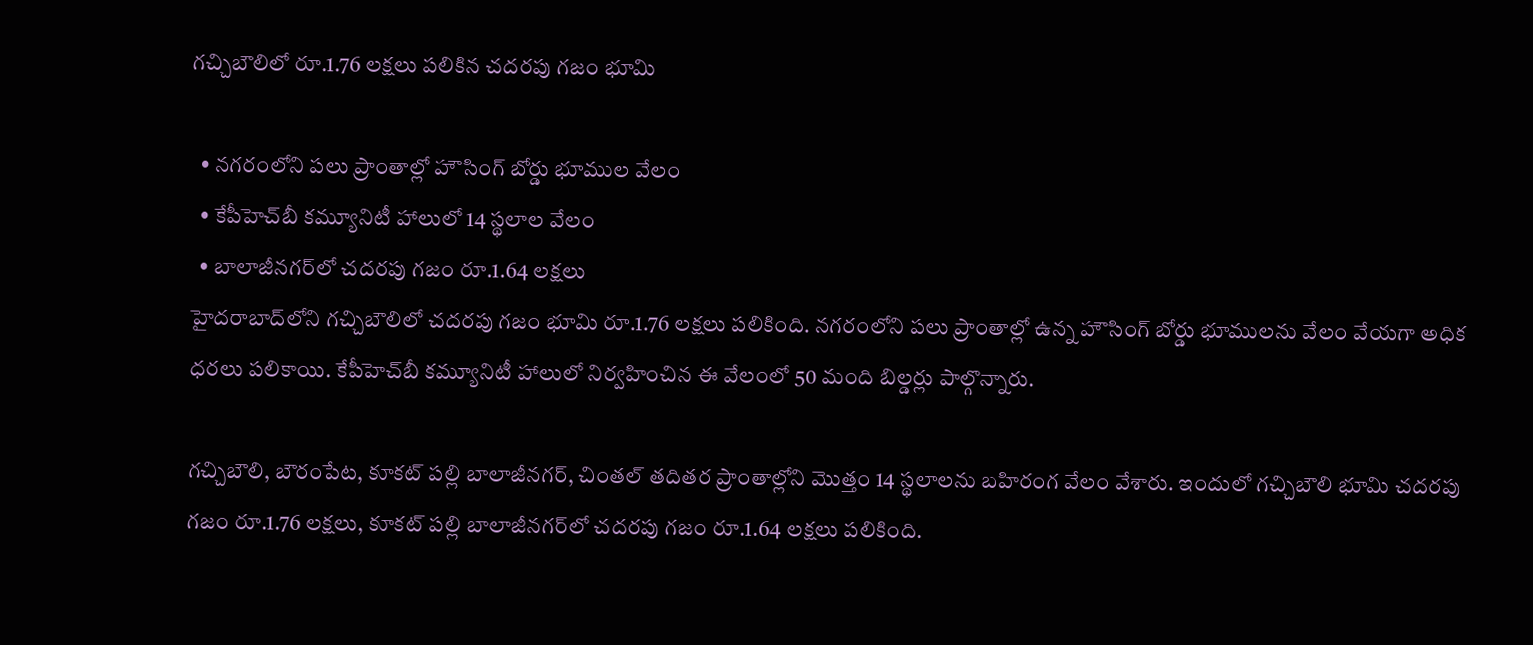గచ్చిబౌలిలో రూ.1.76 లక్షలు పలికిన చదరపు గజం భూమి

  • నగరంలోని పలు ప్రాంతాల్లో హౌసింగ్ బోర్డు భూముల వేలం
  • కేపీహెచ్‌బీ కమ్యూనిటీ హాలులో 14 స్థలాల వేలం
  • బాలాజీనగర్‌లో చదరపు గజం రూ.1.64 లక్షలు
హైదరాబాద్‌లోని గచ్చిబౌలిలో చదరపు గజం భూమి రూ.1.76 లక్షలు పలికింది. నగరంలోని పలు ప్రాంతాల్లో ఉన్న హౌసింగ్ బోర్డు భూములను వేలం వేయగా అధిక ధరలు పలికాయి. కేపీహెచ్‌బీ కమ్యూనిటీ హాలులో నిర్వహించిన ఈ వేలంలో 50 మంది బిల్డర్లు పాల్గొన్నారు.

గచ్చిబౌలి, బౌరంపేట, కూకట్ పల్లి బాలాజీనగర్, చింతల్ తదితర ప్రాంతాల్లోని మొత్తం 14 స్థలాలను బహిరంగ వేలం వేశారు. ఇందులో గచ్చిబౌలి భూమి చదరపు గజం రూ.1.76 లక్షలు, కూకట్ పల్లి బాలాజీనగర్‌లో చదరపు గజం రూ.1.64 లక్షలు పలికింది.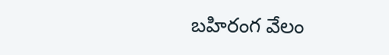బహిరంగ వేలం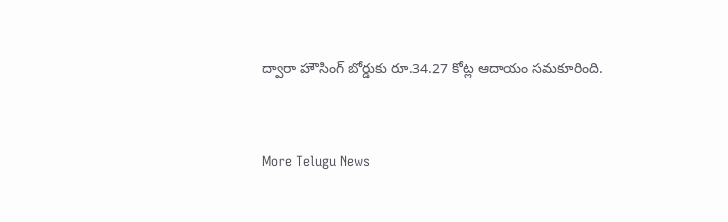ద్వారా హౌసింగ్ బోర్డుకు రూ.34.27 కోట్ల ఆదాయం సమకూరింది.


More Telugu News